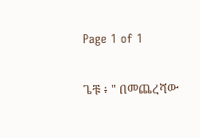Page 1 of 1

ጌቹ ፥ " በመጨረሻው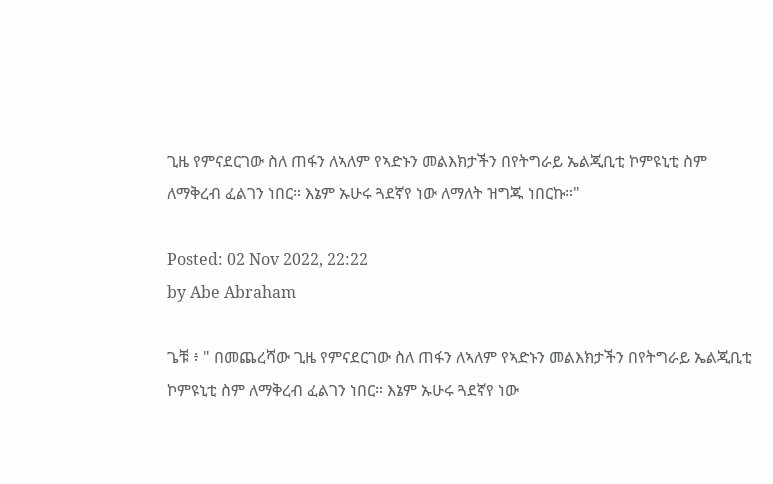ጊዜ የምናደርገው ስለ ጠፋን ለኣለም የኣድኑን መልእክታችን በየትግራይ ኤልጂቢቲ ኮምዩኒቲ ስም ለማቅረብ ፈልገን ነበር። እኔም ኡሁሩ ጓደኛየ ነው ለማለት ዝግጁ ነበርኩ።"

Posted: 02 Nov 2022, 22:22
by Abe Abraham

ጌቹ ፥ " በመጨረሻው ጊዜ የምናደርገው ስለ ጠፋን ለኣለም የኣድኑን መልእክታችን በየትግራይ ኤልጂቢቲ ኮምዩኒቲ ስም ለማቅረብ ፈልገን ነበር። እኔም ኡሁሩ ጓደኛየ ነው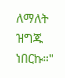ለማለት ዝግጁ ነበርኩ።"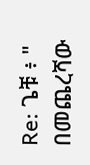Re: ጌቹ ፥ " በመጨረሻው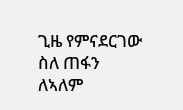ጊዜ የምናደርገው ስለ ጠፋን ለኣለም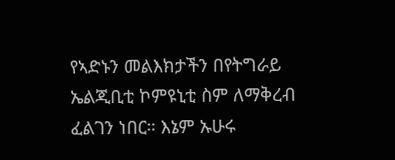የኣድኑን መልእክታችን በየትግራይ ኤልጂቢቲ ኮምዩኒቲ ስም ለማቅረብ ፈልገን ነበር። እኔም ኡሁሩ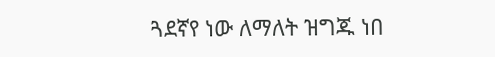ጓደኛየ ነው ለማለት ዝግጁ ነበ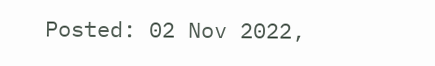Posted: 02 Nov 2022,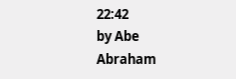22:42
by Abe Abraham